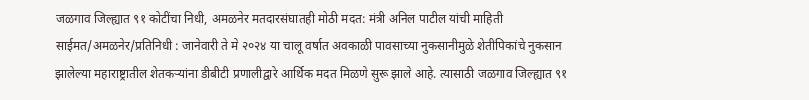जळगाव जिल्ह्यात ९१ कोटींचा निधी, अमळनेर मतदारसंघातही मोठी मदत: मंत्री अनिल पाटील यांची माहिती साईमत/अमळनेर/प्रतिनिधी : जानेवारी ते मे २०२४ या चालू वर्षात अवकाळी पावसाच्या नुकसानीमुळे शेतीपिकांचे नुकसान झालेल्या महाराष्ट्रातील शेतकऱ्यांना डीबीटी प्रणालीद्वारे आर्थिक मदत मिळणे सुरू झाले आहे. त्यासाठी जळगाव जिल्ह्यात ९१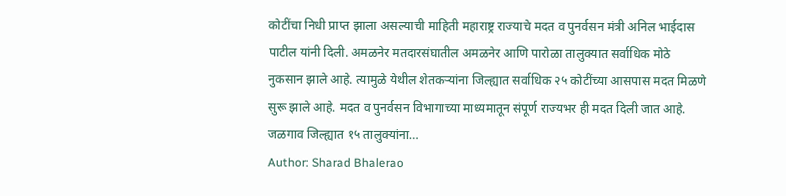कोटींचा निधी प्राप्त झाला असल्याची माहिती महाराष्ट्र राज्याचे मदत व पुनर्वसन मंत्री अनिल भाईदास पाटील यांनी दिली. अमळनेर मतदारसंघातील अमळनेर आणि पारोळा तालुक्यात सर्वाधिक मोठे नुकसान झाले आहे. त्यामुळे येथील शेतकऱ्यांना जिल्ह्यात सर्वाधिक २५ कोटींच्या आसपास मदत मिळणे सुरू झाले आहे. मदत व पुनर्वसन विभागाच्या माध्यमातून संपूर्ण राज्यभर ही मदत दिली जात आहे. जळगाव जिल्ह्यात १५ तालुक्यांना…
Author: Sharad Bhalerao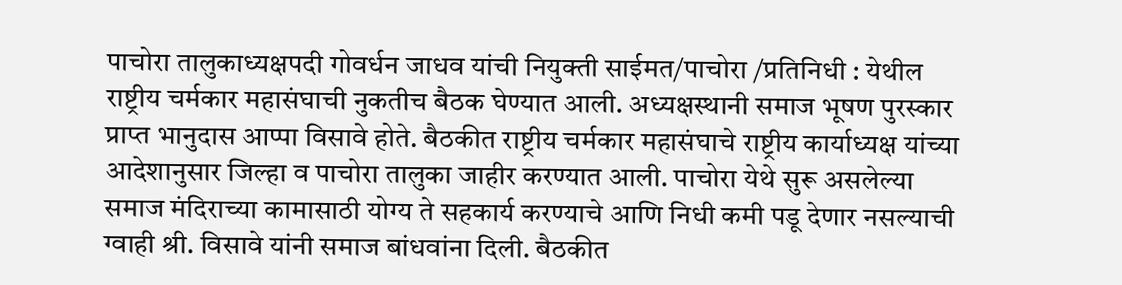पाचोरा तालुकाध्यक्षपदी गोवर्धन जाधव यांची नियुक्ती साईमत/पाचोरा /प्रतिनिधी : येथील राष्ट्रीय चर्मकार महासंघाची नुकतीच बैठक घेण्यात आली. अध्यक्षस्थानी समाज भूषण पुरस्कार प्राप्त भानुदास आप्पा विसावे होते. बैठकीत राष्ट्रीय चर्मकार महासंघाचे राष्ट्रीय कार्याध्यक्ष यांच्या आदेशानुसार जिल्हा व पाचोरा तालुका जाहीर करण्यात आली. पाचोरा येथे सुरू असलेल्या समाज मंदिराच्या कामासाठी योग्य ते सहकार्य करण्याचे आणि निधी कमी पडू देणार नसल्याची ग्वाही श्री. विसावे यांनी समाज बांधवांना दिली. बैठकीत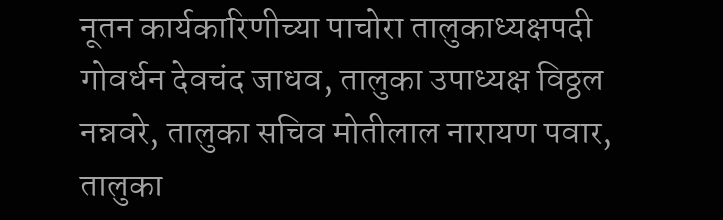नूतन कार्यकारिणीच्या पाचोरा तालुकाध्यक्षपदी गोवर्धन देवचंद जाधव, तालुका उपाध्यक्ष विठ्ठल नन्नवरे, तालुका सचिव मोतीलाल नारायण पवार, तालुका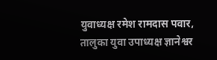युवाध्यक्ष रमेश रामदास पवार, तालुका युवा उपाध्यक्ष ज्ञानेश्वर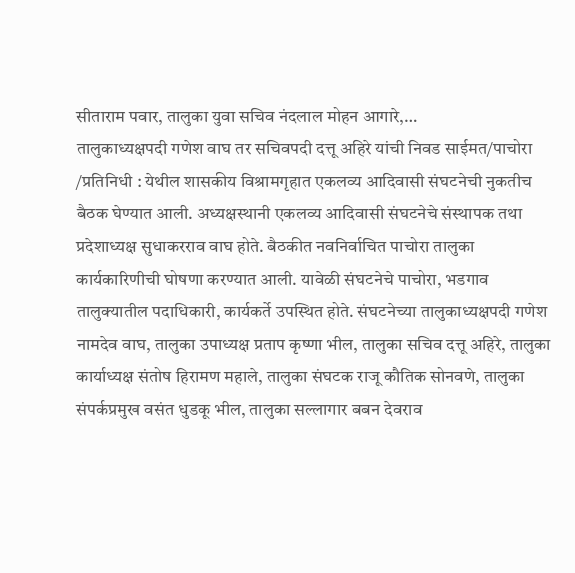सीताराम पवार, तालुका युवा सचिव नंदलाल मोहन आगारे,…
तालुकाध्यक्षपदी गणेश वाघ तर सचिवपदी दत्तू अहिरे यांची निवड साईमत/पाचोरा /प्रतिनिधी : येथील शासकीय विश्रामगृहात एकलव्य आदिवासी संघटनेची नुकतीच बैठक घेण्यात आली. अध्यक्षस्थानी एकलव्य आदिवासी संघटनेचे संस्थापक तथा प्रदेशाध्यक्ष सुधाकरराव वाघ होते. बैठकीत नवनिर्वाचित पाचोरा तालुका कार्यकारिणीची घोषणा करण्यात आली. यावेळी संघटनेचे पाचोरा, भडगाव तालुक्यातील पदाधिकारी, कार्यकर्ते उपस्थित होते. संघटनेच्या तालुकाध्यक्षपदी गणेश नामदेव वाघ, तालुका उपाध्यक्ष प्रताप कृष्णा भील, तालुका सचिव दत्तू अहिरे, तालुका कार्याध्यक्ष संतोष हिरामण महाले, तालुका संघटक राजू कौतिक सोनवणे, तालुका संपर्कप्रमुख वसंत धुडकू भील, तालुका सल्लागार बबन देवराव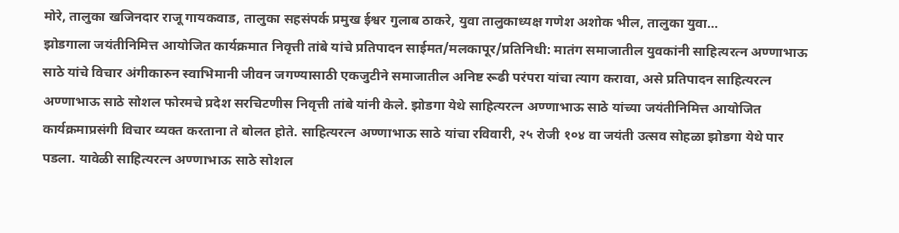मोरे, तालुका खजिनदार राजू गायकवाड, तालुका सहसंपर्क प्रमुख ईश्वर गुलाब ठाकरे, युवा तालुकाध्यक्ष गणेश अशोक भील, तालुका युवा…
झोडगाला जयंतीनिमित्त आयोजित कार्यक्रमात निवृत्ती तांबे यांचे प्रतिपादन साईमत/मलकापूर/प्रतिनिधी: मातंग समाजातील युवकांनी साहित्यरत्न अण्णाभाऊ साठे यांचे विचार अंगीकारुन स्वाभिमानी जीवन जगण्यासाठी एकजुटीने समाजातील अनिष्ट रूढी परंपरा यांचा त्याग करावा, असे प्रतिपादन साहित्यरत्न अण्णाभाऊ साठे सोशल फोरमचे प्रदेश सरचिटणीस निवृत्ती तांबे यांनी केले. झोडगा येथे साहित्यरत्न अण्णाभाऊ साठे यांच्या जयंतीनिमित्त आयोजित कार्यक्रमाप्रसंगी विचार व्यक्त करताना ते बोलत होते. साहित्यरत्न अण्णाभाऊ साठे यांचा रविवारी, २५ रोजी १०४ वा जयंती उत्सव सोहळा झोडगा येथे पार पडला. यावेळी साहित्यरत्न अण्णाभाऊ साठे सोशल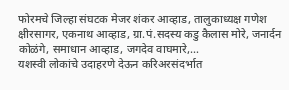फोरमचे जिल्हा संघटक मेजर शंकर आव्हाड, तालुकाध्यक्ष गणेश क्षीरसागर, एकनाथ आव्हाड, ग्रा.पं.सदस्य कडु कैलास मोरे, जनार्दन कोळंगे, समाधान आव्हाड, जगदेव वाघमारे,…
यशस्वी लोकांचे उदाहरणे देऊन करिअरसंदर्भात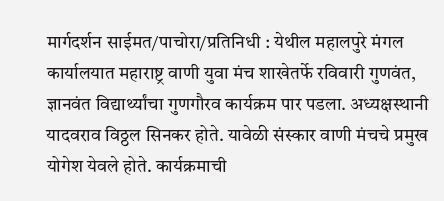मार्गदर्शन साईमत/पाचोरा/प्रतिनिधी : येथील महालपुरे मंगल कार्यालयात महाराष्ट्र वाणी युवा मंच शाखेतर्फे रविवारी गुणवंत, ज्ञानवंत विद्यार्थ्यांचा गुणगौरव कार्यक्रम पार पडला. अध्यक्षस्थानी यादवराव विठ्ठल सिनकर होते. यावेळी संस्कार वाणी मंचचे प्रमुख योगेश येवले होते. कार्यक्रमाची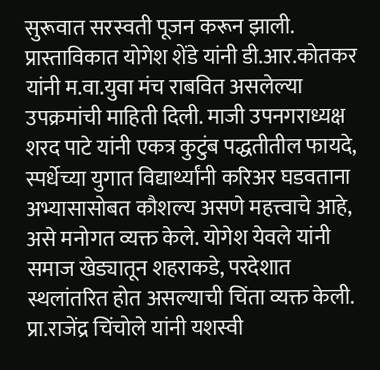सुरूवात सरस्वती पूजन करून झाली. प्रास्ताविकात योगेश शेंडे यांनी डी.आर.कोतकर यांनी म.वा.युवा मंच राबवित असलेल्या उपक्रमांची माहिती दिली. माजी उपनगराध्यक्ष शरद पाटे यांनी एकत्र कुटुंब पद्धतीतील फायदे, स्पर्धेच्या युगात विद्यार्थ्यांनी करिअर घडवताना अभ्यासासोबत कौशल्य असणे महत्त्वाचे आहे, असे मनोगत व्यक्त केले. योगेश येवले यांनी समाज खेड्यातून शहराकडे, परदेशात स्थलांतरित होत असल्याची चिंता व्यक्त केली. प्रा.राजेंद्र चिंचोले यांनी यशस्वी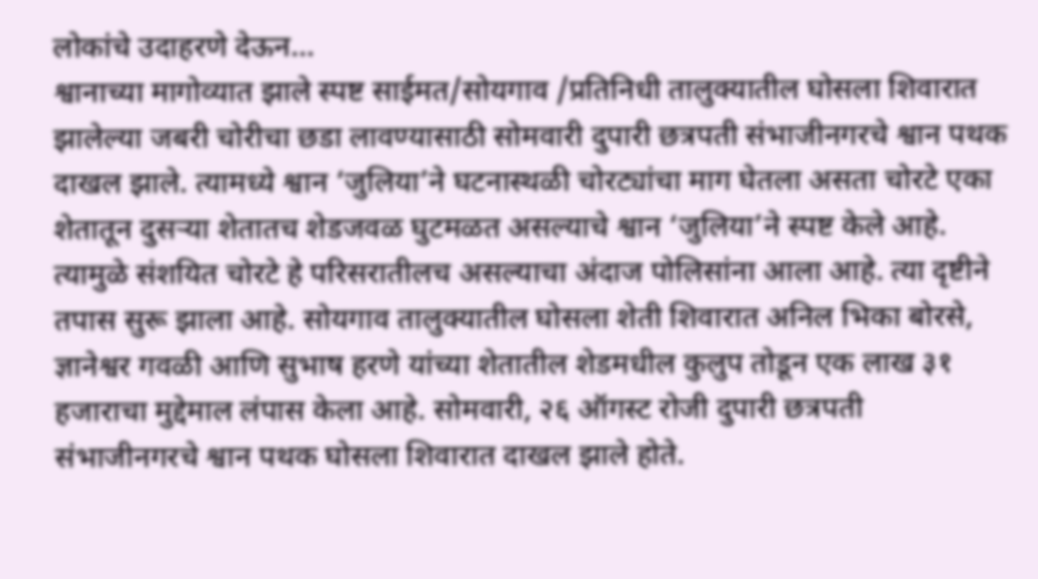लोकांचे उदाहरणे देऊन…
श्वानाच्या मागोव्यात झाले स्पष्ट साईमत/सोयगाव /प्रतिनिधी तालुक्यातील घोसला शिवारात झालेल्या जबरी चोरीचा छडा लावण्यासाठी सोमवारी दुपारी छत्रपती संभाजीनगरचे श्वान पथक दाखल झाले. त्यामध्ये श्वान ‘जुलिया’ने घटनास्थळी चोरट्यांचा माग घेतला असता चोरटे एका शेतातून दुसऱ्या शेतातच शेडजवळ घुटमळत असल्याचे श्वान ‘जुलिया’ने स्पष्ट केले आहे. त्यामुळे संशयित चोरटे हे परिसरातीलच असल्याचा अंदाज पोलिसांना आला आहे. त्या दृष्टीने तपास सुरू झाला आहे. सोयगाव तालुक्यातील घोसला शेती शिवारात अनिल भिका बोरसे, ज्ञानेश्वर गवळी आणि सुभाष हरणे यांच्या शेतातील शेडमधील कुलुप तोडून एक लाख ३१ हजाराचा मुद्देमाल लंपास केला आहे. सोमवारी, २६ ऑगस्ट रोजी दुपारी छत्रपती संभाजीनगरचे श्वान पथक घोसला शिवारात दाखल झाले होते.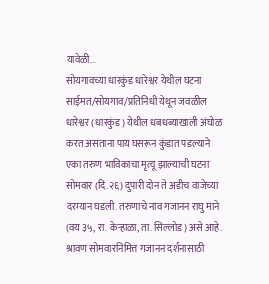यावेळी…
सोयगावच्या धारकुंड धारेश्वर येथील घटना साईमत/सोयगाव/प्रतिनिधी येथून जवळील धारेश्वर (धारकुंड) येथील धबधब्याखाली अंघोळ करत असताना पाय घसरून कुंडात पडल्याने एका तरुण भाविकाचा मृत्यू झाल्याची घटना सोमवार (दि.२६) दुपारी दोन ते अडीच वाजेच्या दरम्यान घडली. तरुणाचे नाव गजानन राघु माने (वय ३५, रा. केऱ्हाळा, ता. सिल्लोड) असे आहे. श्रावण सोमवारनिमित्त गजानन दर्शनासाठी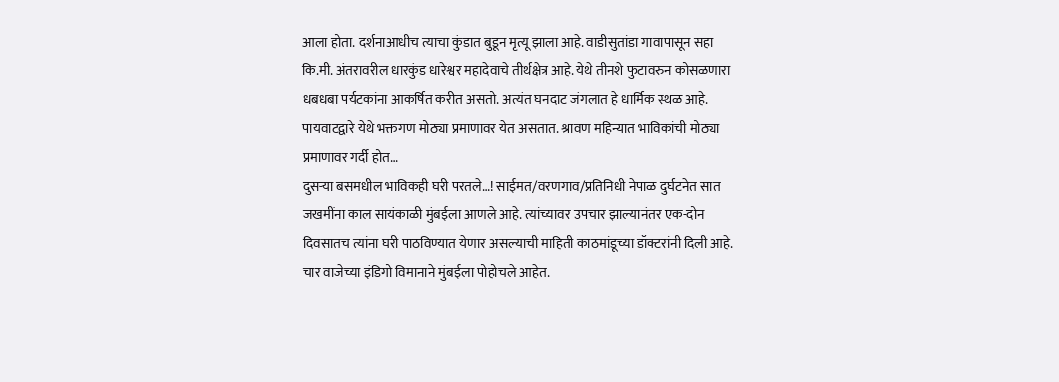आला होता. दर्शनाआधीच त्याचा कुंडात बुडून मृत्यू झाला आहे. वाडीसुतांडा गावापासून सहा कि.मी. अंतरावरील धारकुंड धारेश्वर महादेवाचे तीर्थक्षेत्र आहे. येथे तीनशे फुटावरुन कोसळणारा धबधबा पर्यटकांना आकर्षित करीत असतो. अत्यंत घनदाट जंगलात हे धार्मिक स्थळ आहे. पायवाटद्वारे येथे भक्तगण मोठ्या प्रमाणावर येत असतात. श्रावण महिन्यात भाविकांची मोठ्या प्रमाणावर गर्दी होत…
दुसऱ्या बसमधील भाविकही घरी परतले…! साईमत/वरणगाव/प्रतिनिधी नेपाळ दुर्घटनेत सात जखमींना काल सायंकाळी मुंबईला आणले आहे. त्यांच्यावर उपचार झाल्यानंतर एक-दोन दिवसातच त्यांना घरी पाठविण्यात येणार असल्याची माहिती काठमांडूच्या डॉक्टरांनी दिली आहे. चार वाजेच्या इंडिगो विमानाने मुंबईला पोहोचले आहेत.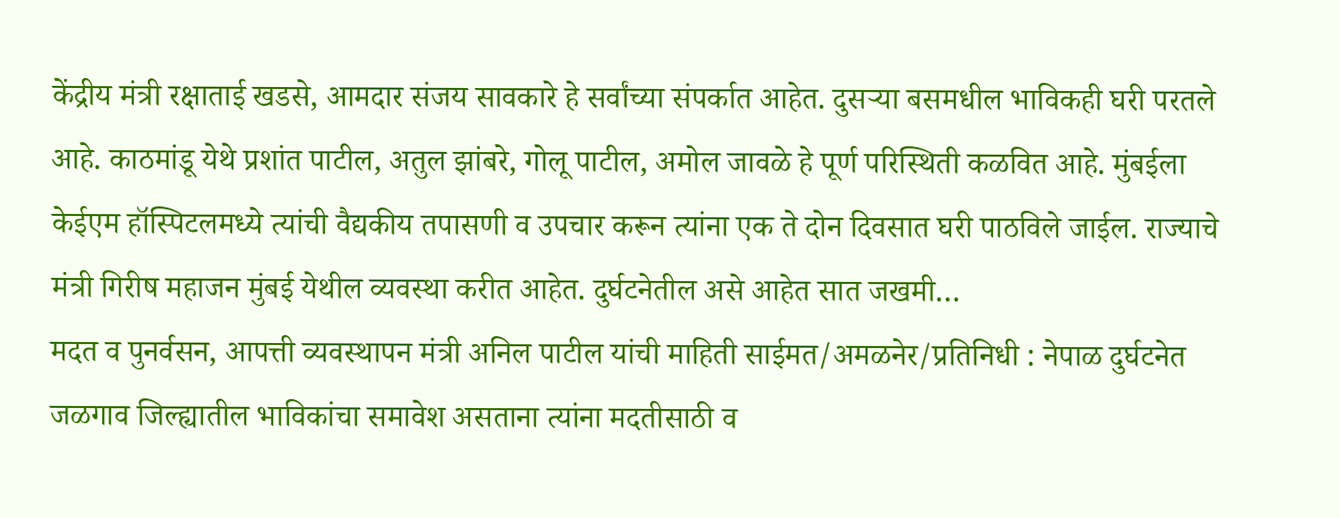केंद्रीय मंत्री रक्षाताई खडसे, आमदार संजय सावकारे हे सर्वांच्या संपर्कात आहेत. दुसऱ्या बसमधील भाविकही घरी परतले आहे. काठमांडू येथे प्रशांत पाटील, अतुल झांबरे, गोलू पाटील, अमोल जावळे हे पूर्ण परिस्थिती कळवित आहे. मुंबईला केईएम हॉस्पिटलमध्ये त्यांची वैद्यकीय तपासणी व उपचार करून त्यांना एक ते दोन दिवसात घरी पाठविले जाईल. राज्याचे मंत्री गिरीष महाजन मुंबई येथील व्यवस्था करीत आहेत. दुर्घटनेतील असे आहेत सात जखमी…
मदत व पुनर्वसन, आपत्ती व्यवस्थापन मंत्री अनिल पाटील यांची माहिती साईमत/अमळनेर/प्रतिनिधी : नेपाळ दुर्घटनेत जळगाव जिल्ह्यातील भाविकांचा समावेश असताना त्यांना मदतीसाठी व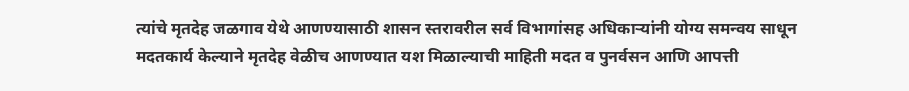त्यांचे मृतदेह जळगाव येथे आणण्यासाठी शासन स्तरावरील सर्व विभागांसह अधिकाऱ्यांनी योग्य समन्वय साधून मदतकार्य केल्याने मृतदेह वेळीच आणण्यात यश मिळाल्याची माहिती मदत व पुनर्वसन आणि आपत्ती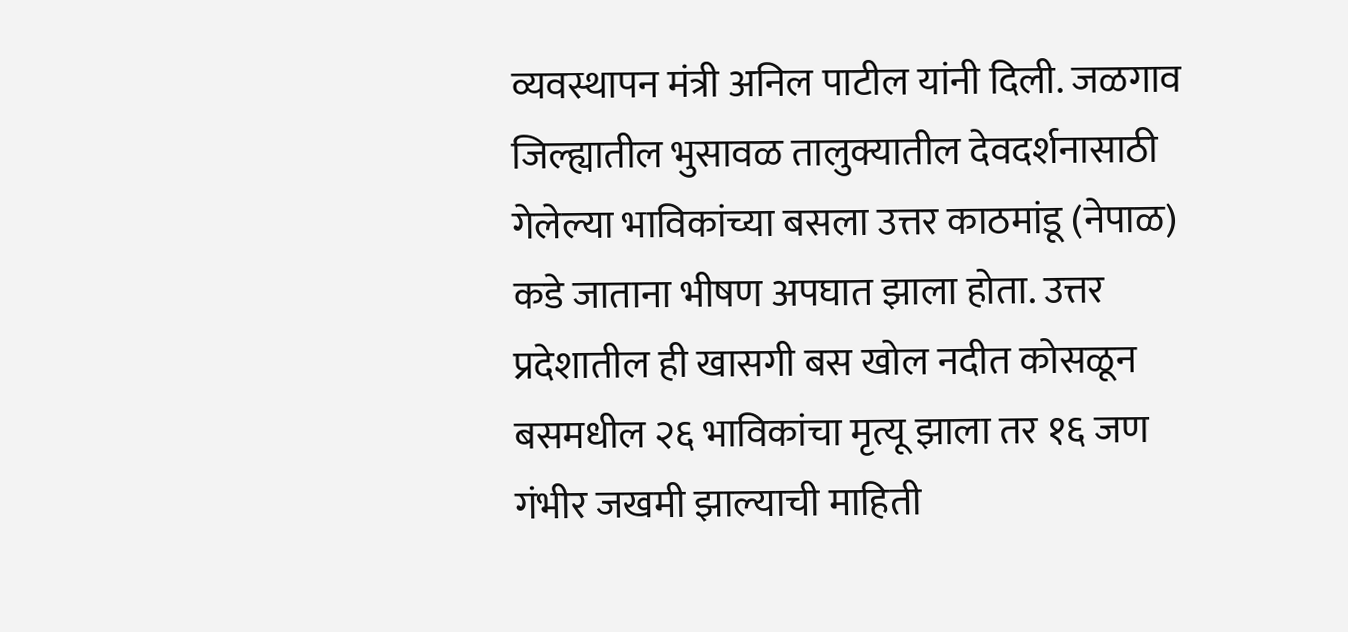व्यवस्थापन मंत्री अनिल पाटील यांनी दिली. जळगाव जिल्ह्यातील भुसावळ तालुक्यातील देवदर्शनासाठी गेलेल्या भाविकांच्या बसला उत्तर काठमांडू (नेपाळ) कडे जाताना भीषण अपघात झाला होता. उत्तर प्रदेशातील ही खासगी बस खोल नदीत कोसळून बसमधील २६ भाविकांचा मृत्यू झाला तर १६ जण गंभीर जखमी झाल्याची माहिती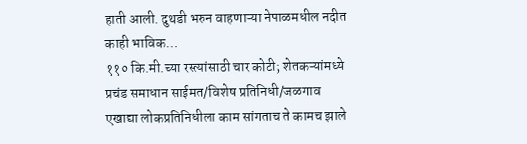हाती आली. दुथडी भरुन वाहणाऱ्या नेपाळमधील नदीत काही भाविक…
११० कि.मी.च्या रस्त्यांसाठी चार कोटी; शेतकऱ्यांमध्ये प्रचंड समाधान साईमत/विशेष प्रतिनिधी/जळगाव एखाद्या लोकप्रतिनिधीला काम सांगताच ते कामच झाले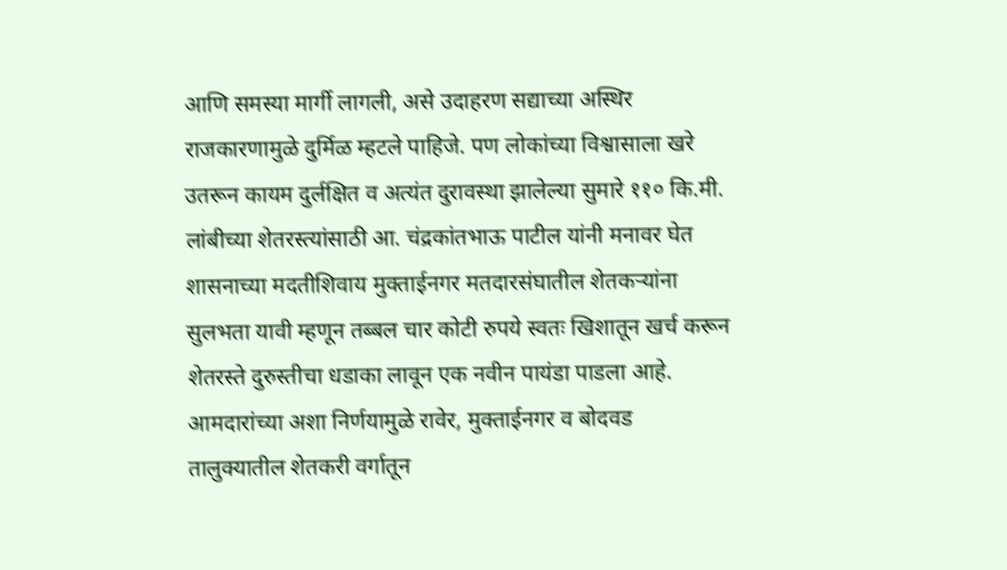आणि समस्या मार्गी लागली, असे उदाहरण सद्याच्या अस्थिर राजकारणामुळे दुर्मिळ म्हटले पाहिजे. पण लोकांच्या विश्वासाला खरे उतरून कायम दुर्लक्षित व अत्यंत दुरावस्था झालेल्या सुमारे ११० कि.मी. लांबीच्या शेतरस्त्यांसाठी आ. चंद्रकांतभाऊ पाटील यांनी मनावर घेत शासनाच्या मदतीशिवाय मुक्ताईनगर मतदारसंघातील शेतकऱ्यांना सुलभता यावी म्हणून तब्बल चार कोटी रुपये स्वतः खिशातून खर्च करून शेतरस्ते दुरुस्तीचा धडाका लावून एक नवीन पायंडा पाडला आहे. आमदारांच्या अशा निर्णयामुळे रावेर, मुक्ताईनगर व बोदवड तालुक्यातील शेतकरी वर्गातून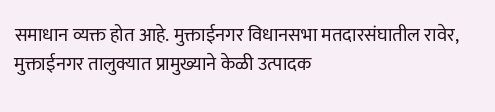समाधान व्यक्त होत आहे. मुक्ताईनगर विधानसभा मतदारसंघातील रावेर, मुक्ताईनगर तालुक्यात प्रामुख्याने केळी उत्पादक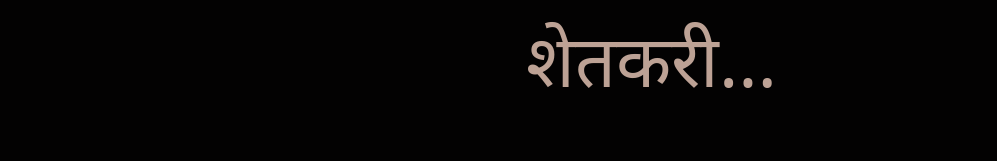शेतकरी…